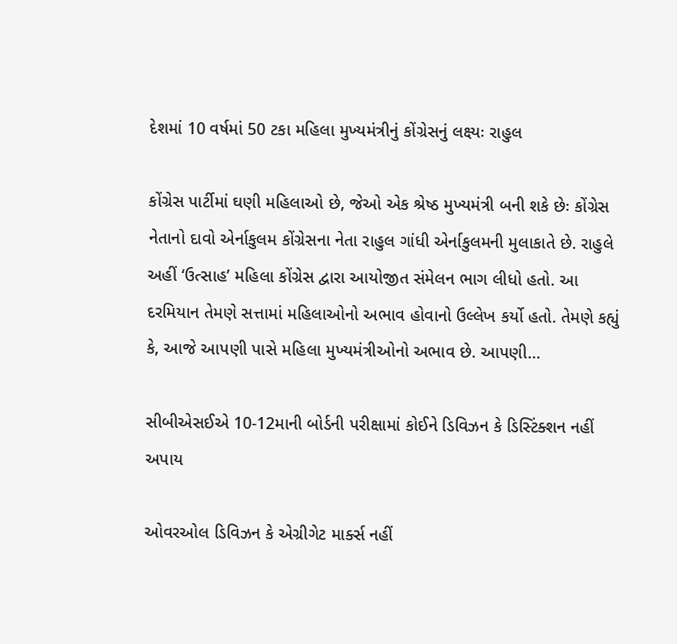દેશમાં 10 વર્ષમાં 50 ટકા મહિલા મુખ્યમંત્રીનું કોંગ્રેસનું લક્ષ્યઃ રાહુલ

કોંગ્રેસ પાર્ટીમાં ઘણી મહિલાઓ છે, જેઓ એક શ્રેષ્ઠ મુખ્યમંત્રી બની શકે છેઃ કોંગ્રેસ નેતાનો દાવો એર્નાકુલમ કોંગ્રેસના નેતા રાહુલ ગાંધી એર્નાકુલમની મુલાકાતે છે. રાહુલે અહીં ‘ઉત્સાહ’ મહિલા કોંગ્રેસ દ્વારા આયોજીત સંમેલન ભાગ લીધો હતો. આ દરમિયાન તેમણે સત્તામાં મહિલાઓનો અભાવ હોવાનો ઉલ્લેખ કર્યો હતો. તેમણે કહ્યું કે, આજે આપણી પાસે મહિલા મુખ્યમંત્રીઓનો અભાવ છે. આપણી…

સીબીએસઈએ 10-12માની બોર્ડની પરીક્ષામાં કોઈને ડિવિઝન કે ડિસ્ટિંક્શન નહીં અપાય

ઓવરઓલ ડિવિઝન કે એગ્રીગેટ માર્ક્સ નહીં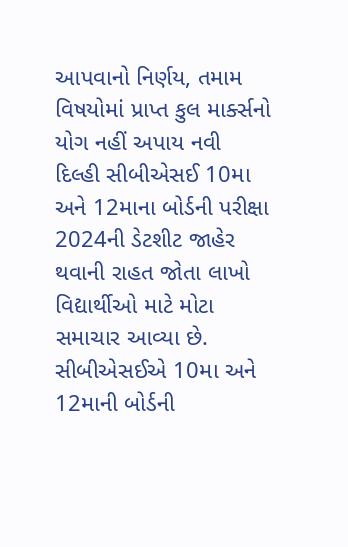આપવાનો નિર્ણય, તમામ વિષયોમાં પ્રાપ્ત કુલ માર્ક્સનો યોગ નહીં અપાય નવી દિલ્હી સીબીએસઈ 10મા અને 12માના બોર્ડની પરીક્ષા 2024ની ડેટશીટ જાહેર થવાની રાહત જોતા લાખો વિદ્યાર્થીઓ માટે મોટા સમાચાર આવ્યા છે. સીબીએસઈએ 10મા અને 12માની બોર્ડની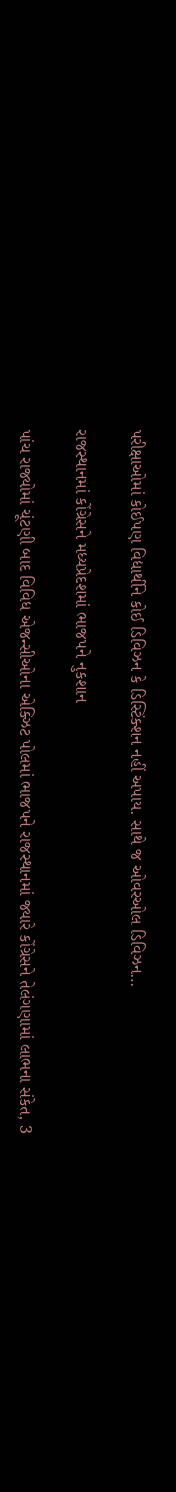પરીક્ષાઓમાં કોઈપણ વિદ્યાર્થીને કોઈ ડિવિઝન કે ડિસ્ટિંક્શન નહીં અપાય. સાથે જ ઓવરઓલ ડિવિઝન…

રાજસ્થાનમાં કોંગ્રેસને મધ્યપ્રેદશમાં ભાજપને નુકશાન

પાંચ રાજ્યોમાં ચૂંટણી બાદ વિવિધ એજન્સીઓના એક્ઝિટ પોલમાં ભાજપને રાજસ્થાનમાં જ્યારે કોંગ્રેસને તેલંગણામાં લાભના સંકેત, 3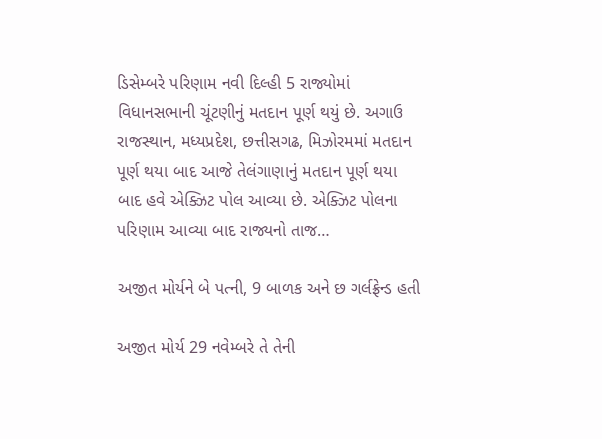ડિસેમ્બરે પરિણામ નવી દિલ્હી 5 રાજ્યોમાં વિધાનસભાની ચૂંટણીનું મતદાન પૂર્ણ થયું છે. અગાઉ રાજસ્થાન, મધ્યપ્રદેશ, છત્તીસગઢ, મિઝોરમમાં મતદાન પૂર્ણ થયા બાદ આજે તેલંગાણાનું મતદાન પૂર્ણ થયા બાદ હવે એક્ઝિટ પોલ આવ્યા છે. એક્ઝિટ પોલના પરિણામ આવ્યા બાદ રાજ્યનો તાજ…

અજીત મોર્યને બે પત્ની, 9 બાળક અને છ ગર્લફ્રેન્ડ હતી

અજીત મોર્ય 29 નવેમ્બરે તે તેની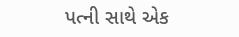પત્ની સાથે એક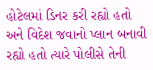હોટેલમાં ડિનર કરી રહ્યો હતો અને વિદેશ જવાનો પ્લાન બનાવી રહ્યો હતો ત્યારે પોલીસે તેની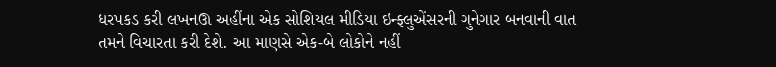ધરપકડ કરી લખનઊ અહીંના એક સોશિયલ મીડિયા ઇન્ફ્લુએંસરની ગુનેગાર બનવાની વાત તમને વિચારતા કરી દેશે. આ માણસે એક-બે લોકોને નહીં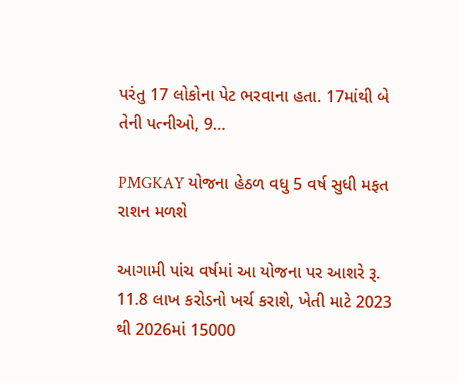પરંતુ 17 લોકોના પેટ ભરવાના હતા. 17માંથી બે તેની પત્નીઓ, 9…

PMGKAY યોજના હેઠળ વધુ 5 વર્ષ સુધી મફત રાશન મળશે

આગામી પાંચ વર્ષમાં આ યોજના પર આશરે રૂ. 11.8 લાખ કરોડનો ખર્ચ કરાશે, ખેતી માટે 2023 થી 2026માં 15000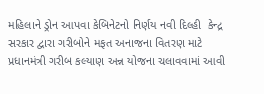મહિલાને ડ્રોન આપવા કેબિનેટનો નિર્ણય નવી દિલ્હી  કેન્દ્ર સરકાર દ્વારા ગરીબોને મફત અનાજના વિતરણ માટે પ્રધાનમંત્રી ગરીબ કલ્યાણ અન્ન યોજના ચલાવવામાં આવી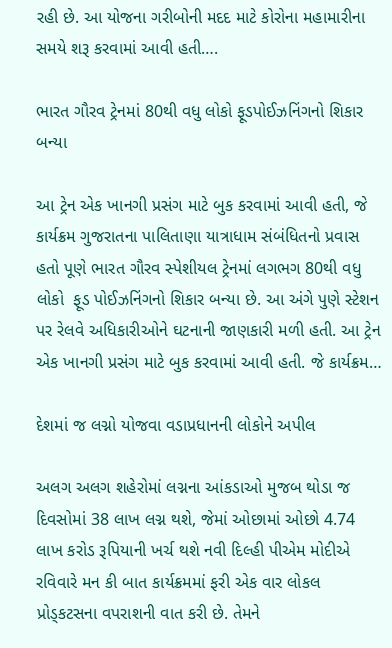રહી છે. આ યોજના ગરીબોની મદદ માટે કોરોના મહામારીના સમયે શરૂ કરવામાં આવી હતી….

ભારત ગૌરવ ટ્રેનમાં 80થી વધુ લોકો ફૂડપોઈઝનિંગનો શિકાર બન્યા

આ ટ્રેન એક ખાનગી પ્રસંગ માટે બુક કરવામાં આવી હતી, જે કાર્યક્રમ ગુજરાતના પાલિતાણા યાત્રાધામ સંબંધિતનો પ્રવાસ હતો પૂણે ભારત ગૌરવ સ્પેશીયલ ટ્રેનમાં લગભગ 80થી વધુ લોકો  ફૂડ પોઈઝનિંગનો શિકાર બન્યા છે. આ અંગે પુણે સ્ટેશન પર રેલવે અધિકારીઓને ઘટનાની જાણકારી મળી હતી. આ ટ્રેન એક ખાનગી પ્રસંગ માટે બુક કરવામાં આવી હતી. જે કાર્યક્રમ…

દેશમાં જ લગ્નો યોજવા વડાપ્રધાનની લોકોને અપીલ

અલગ અલગ શહેરોમાં લગ્નના આંકડાઓ મુજબ થોડા જ દિવસોમાં 38 લાખ લગ્ન થશે, જેમાં ઓછામાં ઓછો 4.74 લાખ કરોડ રૂપિયાની ખર્ચ થશે નવી દિલ્હી પીએમ મોદીએ રવિવારે મન કી બાત કાર્યક્રમમાં ફરી એક વાર લોકલ પ્રોડ્કટસના વપરાશની વાત કરી છે. તેમને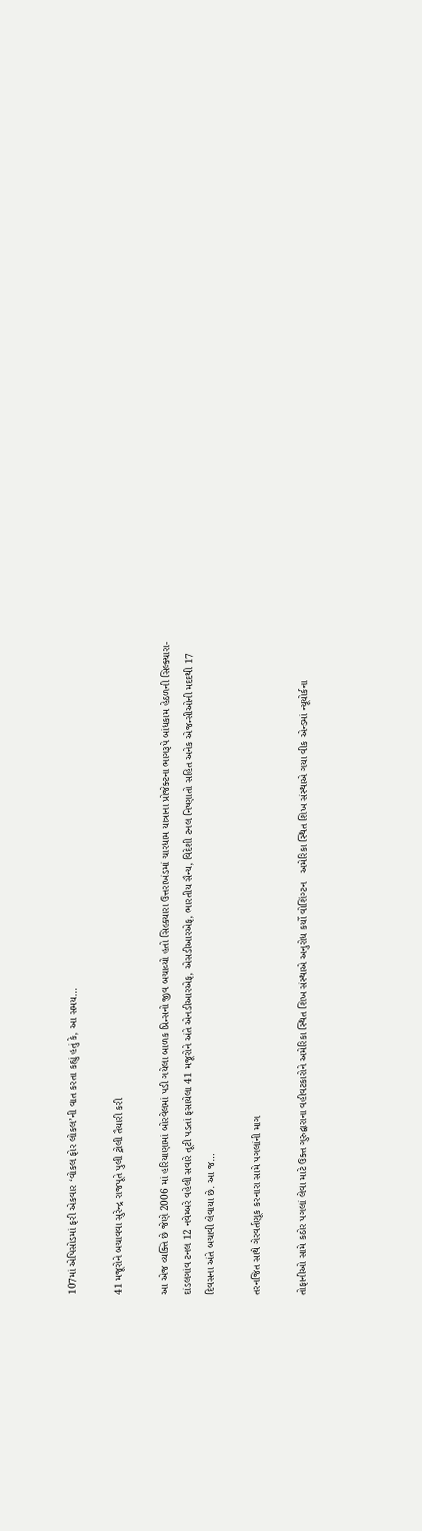107માં એપિસોડમાં ફરી એકવાર ‘વોકલ ફોર લોકલ’ની વાત કરતા કહ્યું હતું કે, આ સમય…

41 મજૂરોને બચાવવા સુરેન્દ્ર રાજપૂતે પુલી ટ્રોલી તૈયારી કરી

આ એજ વ્યક્તિ છે જેણે 2006 માં હરિયાણામાં બોરવેલમાં પડી ગયેલા બાળક પ્રિન્સનો જીવ બચાવ્યો હતો સિલ્કયારા ઉત્તરાખંડમાં ચારધામ યાત્રાના પ્રોજેક્ટના ભાગરૂપે બાંધકામ હેઠળની સિલ્ક્યારા-દાંડલગાંવ ટનલ 12 નવેમ્બરે વહેલી સવારે તૂટી પડતાં ફસાયેલા 41 મજૂરોને અંતે એનડીઆરએફ, એસડીઆરએફ, ભારતીય સૈન્ય, વિદેશી ટનલ નિષ્ણાતો સહિત અનેક એજન્સીઓની મદદથી 17 દિવસના અંતે બચાવી લેવાયા છે. આ જ…

તરનજિત સાથે ગેરવર્તણૂક કરનારા સામે પગલાંની માગ

તોફાનીઓ સામે કઠોર પગલાં લેવા માટે ઉક્ત ગુરુદ્વારાના વહીવટકારોને અમેરિકા સ્થિત શિખ સંસ્થાએ અનુરોધ કર્યો વોશિંગ્ટન   અમેરિકા સ્થિત શિખ સંસ્થાએ ગયા વીક એન્ડમાં ન્યૂયોર્કના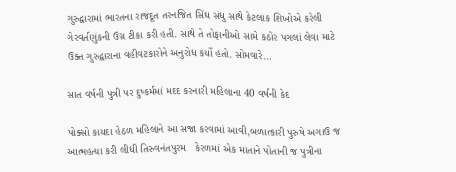ગુરુદ્વારામાં ભારતના રાજદૂત તરનજિત સિંઘ સંધુ સાથે કેટલાક શિખોએ કરેલી ગેરવર્તણુંકની ઉગ્ર ટીકા કરી હતી. સાથે તે તોફાનીઓ સામે કઠોર પગલાં લેવા માટે ઉક્ત ગુરુદ્વારાના વહીવટકારોને અનુરોધ કર્યો હતો. સોમવારે…

સાત વર્ષની પુત્રી પર દુષ્કર્મમાં મદદ કરનારી મહિલાના 40 વર્ષની કેદ

પોક્સો કાયદા હેઠળ મહિલાને આ સજા કરવામાં આવી,બળાત્કારી પુરુષે અગાઉ જ આત્મહત્યા કરી લીધી તિરુવનંતપુરમ   કેરળમાં એક માતાને પોતાની જ પુત્રીના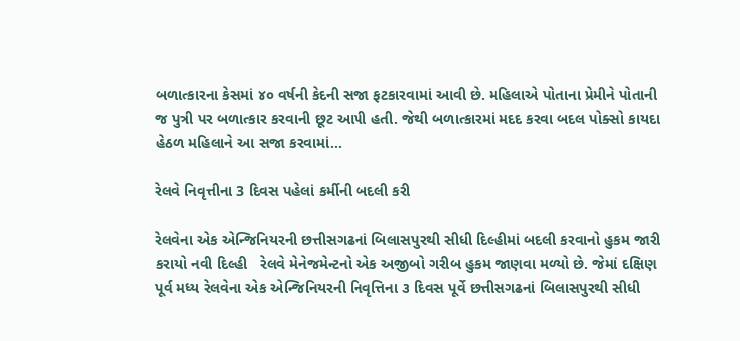બળાત્કારના કેસમાં ૪૦ વર્ષની કેદની સજા ફટકારવામાં આવી છે. મહિલાએ પોતાના પ્રેમીને પોતાની જ પુત્રી પર બળાત્કાર કરવાની છૂટ આપી હતી. જેથી બળાત્કારમાં મદદ કરવા બદલ પોક્સો કાયદા હેઠળ મહિલાને આ સજા કરવામાં…

રેલવે નિવૃત્તીના 3 દિવસ પહેલાં કર્મીની બદલી કરી

રેલવેના એક એન્જિનિયરની છત્તીસગઢનાં બિલાસપુરથી સીધી દિલ્હીમાં બદલી કરવાનો હુકમ જારી કરાયો નવી દિલ્હી   રેલવે મેનેજમેન્ટનો એક અજીબો ગરીબ હુકમ જાણવા મળ્યો છે. જેમાં દક્ષિણ પૂર્વ મધ્ય રેલવેના એક એન્જિનિયરની નિવૃત્તિના ૩ દિવસ પૂર્વે છત્તીસગઢનાં બિલાસપુરથી સીધી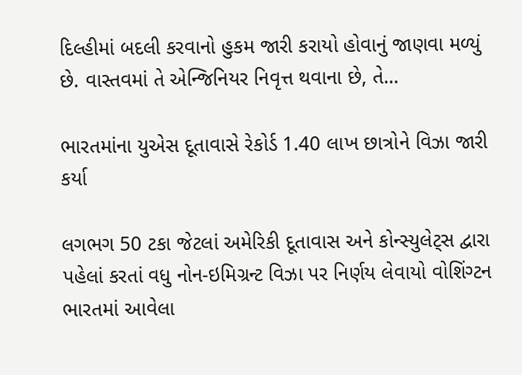દિલ્હીમાં બદલી કરવાનો હુકમ જારી કરાયો હોવાનું જાણવા મળ્યું છે. વાસ્તવમાં તે એન્જિનિયર નિવૃત્ત થવાના છે, તે…

ભારતમાંના યુએસ દૂતાવાસે રેકોર્ડ 1.40 લાખ છાત્રોને વિઝા જારી કર્યા

લગભગ 50 ટકા જેટલાં અમેરિકી દૂતાવાસ અને કોન્સ્યુલેટ્સ દ્વારા પહેલાં કરતાં વધુ નોન-ઇમિગ્રન્ટ વિઝા પર નિર્ણય લેવાયો વોશિંગ્ટન ભારતમાં આવેલા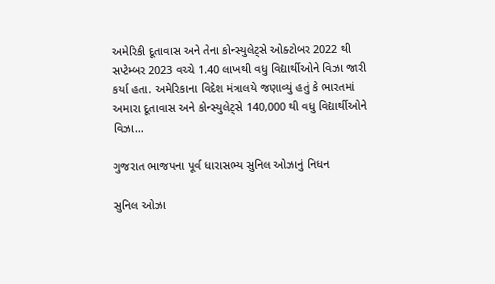અમેરિકી દૂતાવાસ અને તેના કોન્સ્યુલેટ્સે ઓક્ટોબર 2022 થી સપ્ટેમ્બર 2023 વચ્ચે 1.40 લાખથી વધુ વિદ્યાર્થીઓને વિઝા જારી કર્યા હતા. અમેરિકાના વિદેશ મંત્રાલયે જણાવ્યું હતું કે ભારતમાં અમારા દૂતાવાસ અને કોન્સ્યુલેટ્સે 140,000 થી વધુ વિદ્યાર્થીઓને વિઝા…

ગુજરાત ભાજપના પૂર્વ ધારાસભ્ય સુનિલ ઓઝાનું નિધન

સુનિલ ઓઝા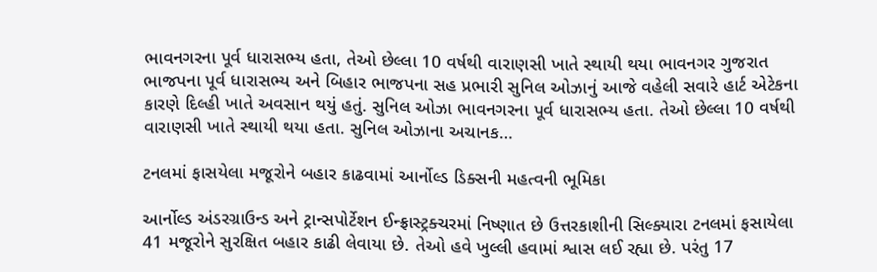ભાવનગરના પૂર્વ ધારાસભ્ય હતા, તેઓ છેલ્લા 10 વર્ષથી વારાણસી ખાતે સ્થાયી થયા ભાવનગર ગુજરાત ભાજપના પૂર્વ ધારાસભ્ય અને બિહાર ભાજપના સહ પ્રભારી સુનિલ ઓઝાનું આજે વહેલી સવારે હાર્ટ એટેકના કારણે દિલ્હી ખાતે અવસાન થયું હતું. સુનિલ ઓઝા ભાવનગરના પૂર્વ ધારાસભ્ય હતા. તેઓ છેલ્લા 10 વર્ષથી વારાણસી ખાતે સ્થાયી થયા હતા. સુનિલ ઓઝાના અચાનક…

ટનલમાં ફાસયેલા મજૂરોને બહાર કાઢવામાં આર્નોલ્ડ ડિક્સની મહત્વની ભૂમિકા

આર્નોલ્ડ અંડરગ્રાઉન્ડ અને ટ્રાન્સપોર્ટેશન ઈન્ફ્રાસ્ટ્રક્ચરમાં નિષ્ણાત છે ઉત્તરકાશીની સિલ્ક્યારા ટનલમાં ફસાયેલા 41 મજૂરોને સુરક્ષિત બહાર કાઢી લેવાયા છે. તેઓ હવે ખુલ્લી હવામાં શ્વાસ લઈ રહ્યા છે. પરંતુ 17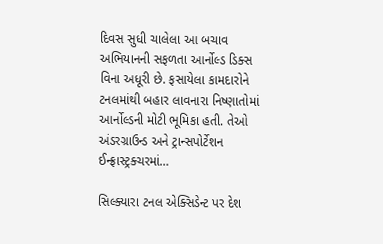દિવસ સુધી ચાલેલા આ બચાવ અભિયાનની સફળતા આર્નોલ્ડ ડિક્સ વિના અધૂરી છે. ફસાયેલા કામદારોને ટનલમાંથી બહાર લાવનારા નિષ્ણાતોમાં આર્નોલ્ડની મોટી ભૂમિકા હતી. તેઓ અંડરગ્રાઉન્ડ અને ટ્રાન્સપોર્ટેશન ઈન્ફ્રાસ્ટ્રક્ચરમાં…

સિલ્ક્યારા ટનલ એક્સિડેન્ટ પર દેશ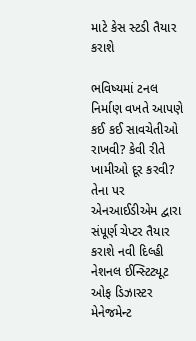માટે કેસ સ્ટડી તૈયાર કરાશે

ભવિષ્યમાં ટનલ નિર્માણ વખતે આપણે કઈ કઈ સાવચેતીઓ રાખવી? કેવી રીતે ખામીઓ દૂર કરવી? તેના પર એનઆઈડીએમ દ્વારા સંપૂર્ણ ચેપ્ટર તૈયાર કરાશે નવી દિલ્હી નેશનલ ઈન્સ્ટિટ્યૂટ ઓફ ડિઝાસ્ટર મેનેજમેન્ટ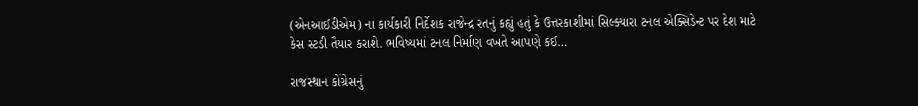(એનઆઈડીએમ) ના કાર્યકારી નિર્દેશક રાજેન્દ્ર રતનું કહ્યું હતું કે ઉત્તરકાશીમાં સિલ્ક્યારા ટનલ એક્સિડેન્ટ પર દેશ માટે કેસ સ્ટડી તૈયાર કરાશે. ભવિષ્યમાં ટનલ નિર્માણ વખતે આપણે કઈ…

રાજસ્થાન કોંગ્રેસનું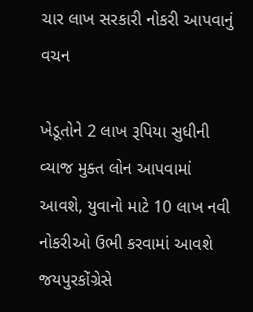ચાર લાખ સરકારી નોકરી આપવાનું વચન

ખેડૂતોને 2 લાખ રૂપિયા સુધીની વ્યાજ મુક્ત લોન આપવામાં આવશે, યુવાનો માટે 10 લાખ નવી નોકરીઓ ઉભી કરવામાં આવશે જયપુરકોંગ્રેસે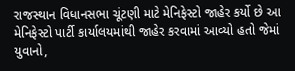રાજસ્થાન વિધાનસભા ચૂંટણી માટે મેનિફેસ્ટો જાહેર કર્યો છે આ મેનિફેસ્ટો પાર્ટી કાર્યાલયમાંથી જાહેર કરવામાં આવ્યો હતો જેમાં યુવાનો,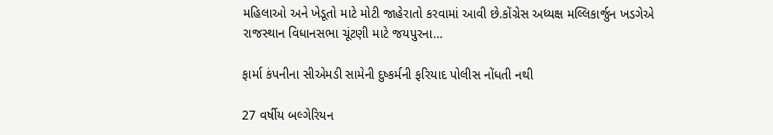મહિલાઓ અને ખેડૂતો માટે મોટી જાહેરાતો કરવામાં આવી છે.કોંગ્રેસ અધ્યક્ષ મલ્લિકાર્જુન ખડગેએ રાજસ્થાન વિધાનસભા ચૂંટણી માટે જયપુરના…

ફાર્મા કંપનીના સીએમડી સામેની દુષ્કર્મની ફરિયાદ પોલીસ નોંધતી નથી

27 વર્ષીય બલ્ગેરિયન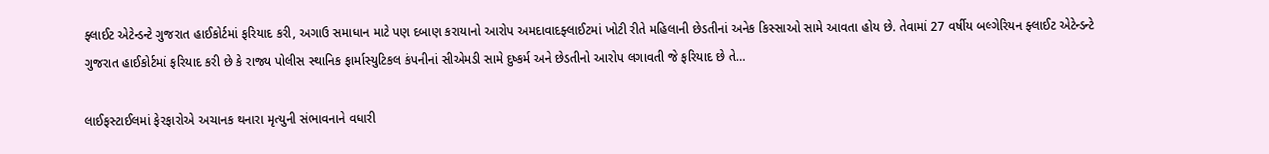ફ્લાઈટ એટેન્ડન્ટે ગુજરાત હાઈકોર્ટમાં ફરિયાદ કરી, અગાઉ સમાધાન માટે પણ દબાણ કરાયાનો આરોપ અમદાવાદફ્લાઈટમાં ખોટી રીતે મહિલાની છેડતીનાં અનેક કિસ્સાઓ સામે આવતા હોય છે. તેવામાં 27 વર્ષીય બલ્ગેરિયન ફ્લાઈટ એટેન્ડન્ટે ગુજરાત હાઈકોર્ટમાં ફરિયાદ કરી છે કે રાજ્ય પોલીસ સ્થાનિક ફાર્માસ્યુટિકલ કંપનીનાં સીએમડી સામે દુષ્કર્મ અને છેડતીનો આરોપ લગાવતી જે ફરિયાદ છે તે…

લાઈફસ્ટાઈલમાં ફેરફારોએ અચાનક થનારા મૃત્યુની સંભાવનાને વધારી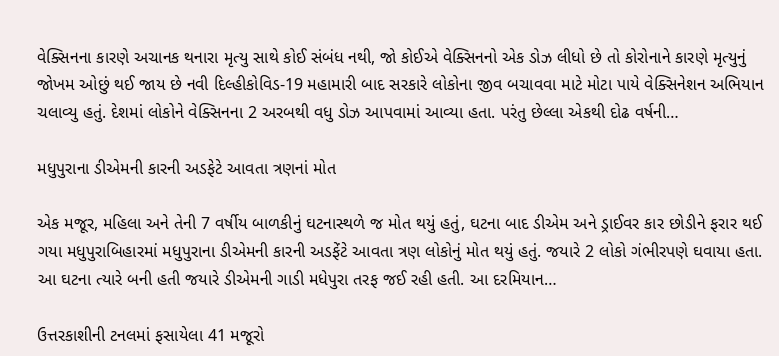વેક્સિનના કારણે અચાનક થનારા મૃત્યુ સાથે કોઈ સંબંધ નથી, જો કોઈએ વેક્સિનનો એક ડોઝ લીધો છે તો કોરોનાને કારણે મૃત્યુનું જોખમ ઓછું થઈ જાય છે નવી દિલ્હીકોવિડ-19 મહામારી બાદ સરકારે લોકોના જીવ બચાવવા માટે મોટા પાયે વેક્સિનેશન અભિયાન ચલાવ્યુ હતું. દેશમાં લોકોને વેક્સિનના 2 અરબથી વધુ ડોઝ આપવામાં આવ્યા હતા. પરંતુ છેલ્લા એકથી દોઢ વર્ષની…

મધુપુરાના ડીએમની કારની અડફેટે આવતા ત્રણનાં મોત

એક મજૂર, મહિલા અને તેની 7 વર્ષીય બાળકીનું ઘટનાસ્થળે જ મોત થયું હતું, ઘટના બાદ ડીએમ અને ડ્રાઈવર કાર છોડીને ફરાર થઈ ગયા મધુપુરાબિહારમાં મધુપુરાના ડીએમની કારની અડફેંટે આવતા ત્રણ લોકોનું મોત થયું હતું. જયારે 2 લોકો ગંભીરપણે ઘવાયા હતા. આ ઘટના ત્યારે બની હતી જયારે ડીએમની ગાડી મધેપુરા તરફ જઈ રહી હતી. આ દરમિયાન…

ઉત્તરકાશીની ટનલમાં ફસાયેલા 41 મજૂરો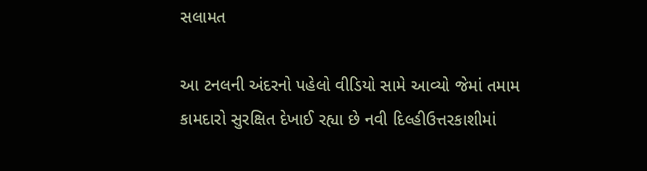સલામત

આ ટનલની અંદરનો પહેલો વીડિયો સામે આવ્યો જેમાં તમામ કામદારો સુરક્ષિત દેખાઈ રહ્યા છે નવી દિલ્હીઉત્તરકાશીમાં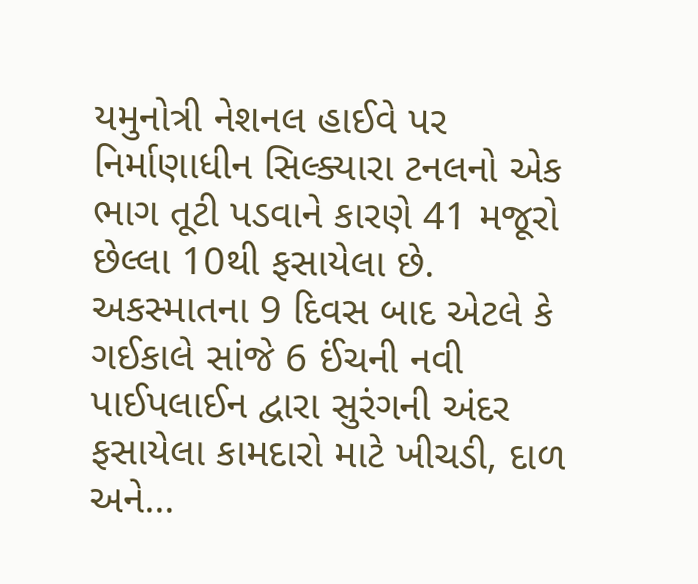યમુનોત્રી નેશનલ હાઈવે પર નિર્માણાધીન સિલ્ક્યારા ટનલનો એક ભાગ તૂટી પડવાને કારણે 41 મજૂરો છેલ્લા 10થી ફસાયેલા છે. અકસ્માતના 9 દિવસ બાદ એટલે કે ગઈકાલે સાંજે 6 ઈંચની નવી પાઈપલાઈન દ્વારા સુરંગની અંદર ફસાયેલા કામદારો માટે ખીચડી, દાળ અને…